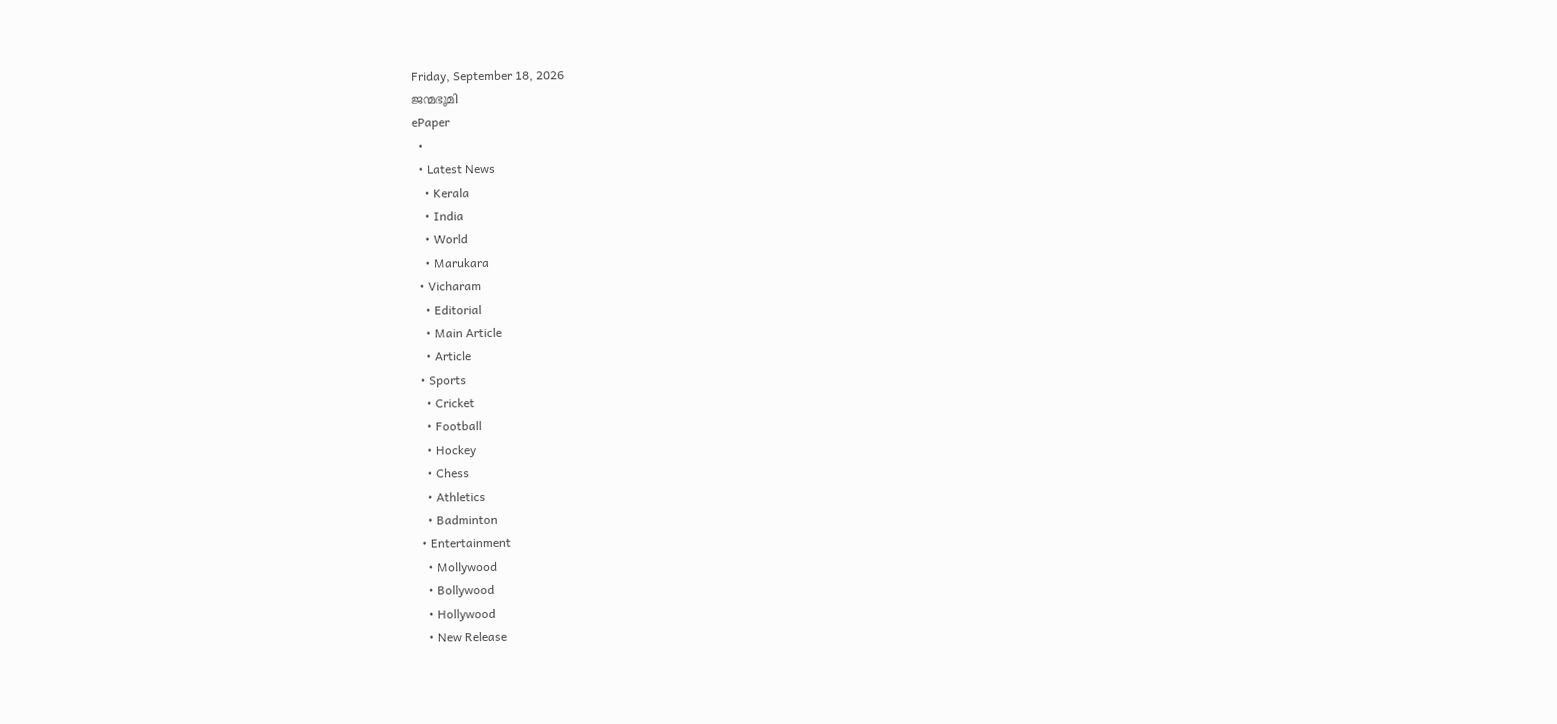Friday, September 18, 2026
ജന്മഭൂമി
ePaper
  •
  • Latest News
    • Kerala
    • India
    • World
    • Marukara
  • Vicharam
    • Editorial
    • Main Article
    • Article
  • Sports
    • Cricket
    • Football
    • Hockey
    • Chess
    • Athletics
    • Badminton
  • Entertainment
    • Mollywood
    • Bollywood
    • Hollywood
    • New Release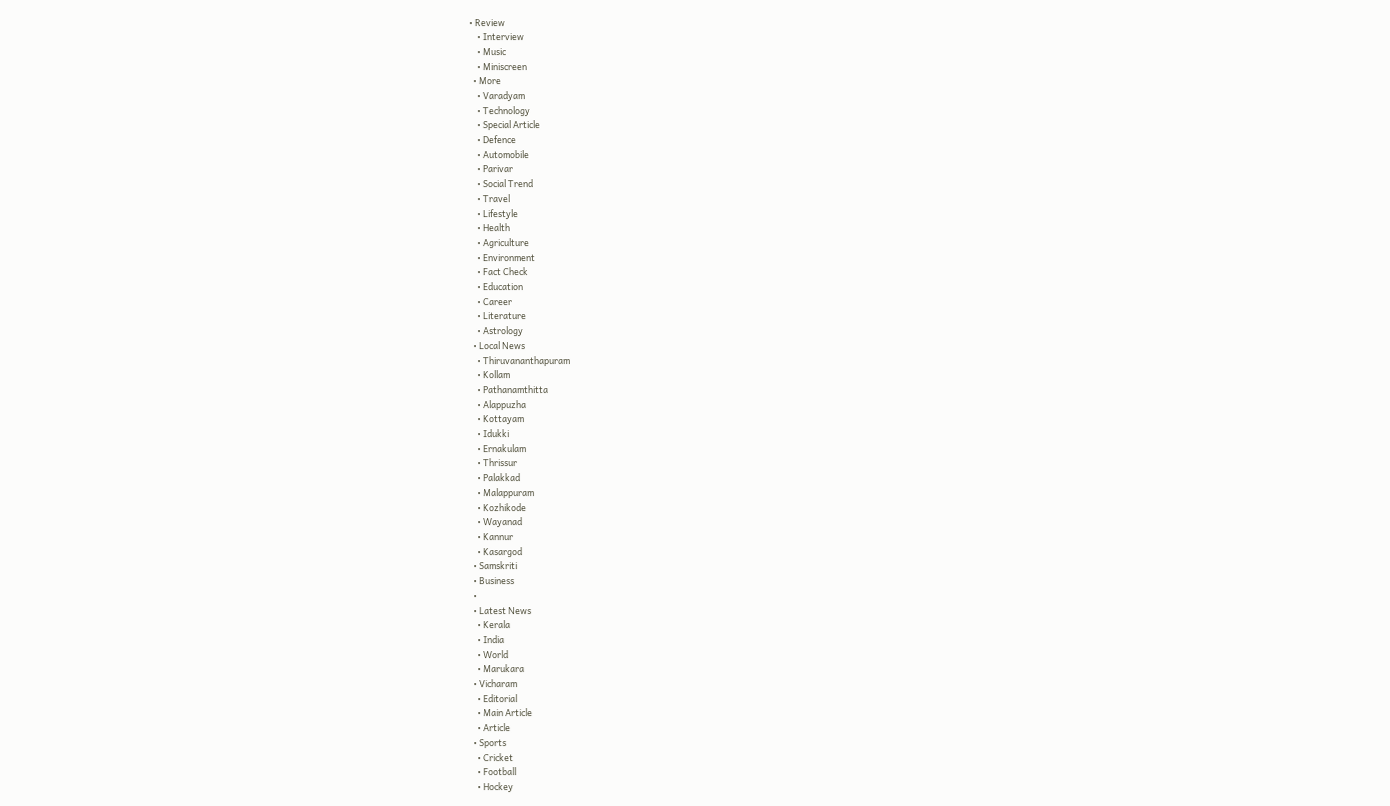• Review
    • Interview
    • Music
    • Miniscreen
  • More
    • Varadyam
    • Technology
    • Special Article
    • Defence
    • Automobile
    • Parivar
    • Social Trend
    • Travel
    • Lifestyle
    • Health
    • Agriculture
    • Environment
    • Fact Check
    • Education
    • Career
    • Literature
    • Astrology
  • Local News
    • Thiruvananthapuram
    • Kollam
    • Pathanamthitta
    • Alappuzha
    • Kottayam
    • Idukki
    • Ernakulam
    • Thrissur
    • Palakkad
    • Malappuram
    • Kozhikode
    • Wayanad
    • Kannur
    • Kasargod
  • Samskriti
  • Business
  •
  • Latest News
    • Kerala
    • India
    • World
    • Marukara
  • Vicharam
    • Editorial
    • Main Article
    • Article
  • Sports
    • Cricket
    • Football
    • Hockey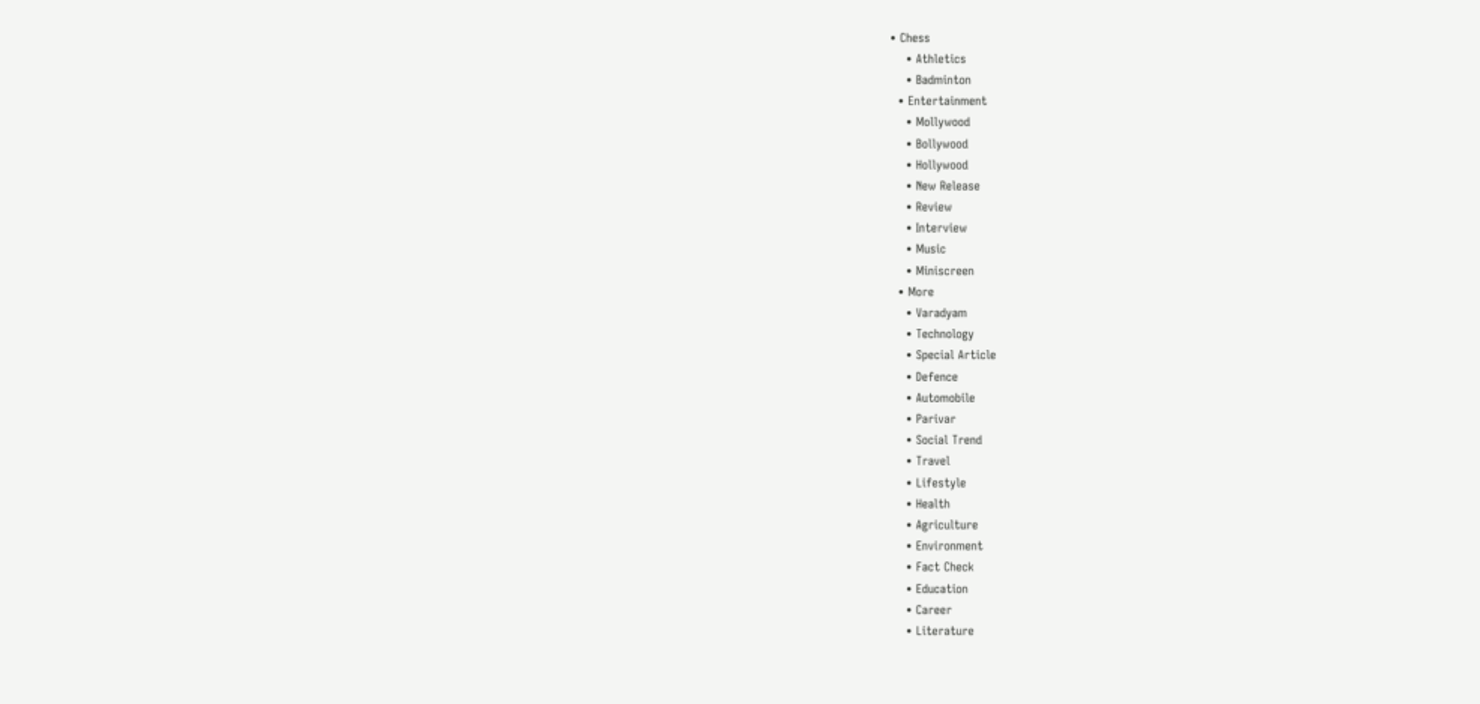• Chess
    • Athletics
    • Badminton
  • Entertainment
    • Mollywood
    • Bollywood
    • Hollywood
    • New Release
    • Review
    • Interview
    • Music
    • Miniscreen
  • More
    • Varadyam
    • Technology
    • Special Article
    • Defence
    • Automobile
    • Parivar
    • Social Trend
    • Travel
    • Lifestyle
    • Health
    • Agriculture
    • Environment
    • Fact Check
    • Education
    • Career
    • Literature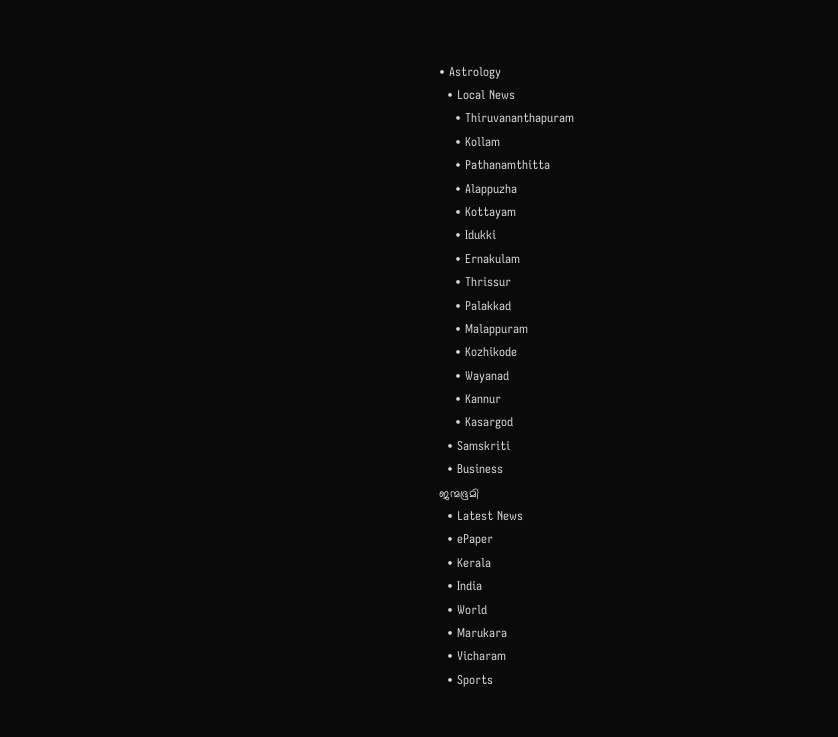• Astrology
  • Local News
    • Thiruvananthapuram
    • Kollam
    • Pathanamthitta
    • Alappuzha
    • Kottayam
    • Idukki
    • Ernakulam
    • Thrissur
    • Palakkad
    • Malappuram
    • Kozhikode
    • Wayanad
    • Kannur
    • Kasargod
  • Samskriti
  • Business
ജന്മഭൂമി
  • Latest News
  • ePaper
  • Kerala
  • India
  • World
  • Marukara
  • Vicharam
  • Sports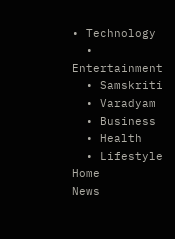• Technology
  • Entertainment
  • Samskriti
  • Varadyam
  • Business
  • Health
  • Lifestyle
Home
News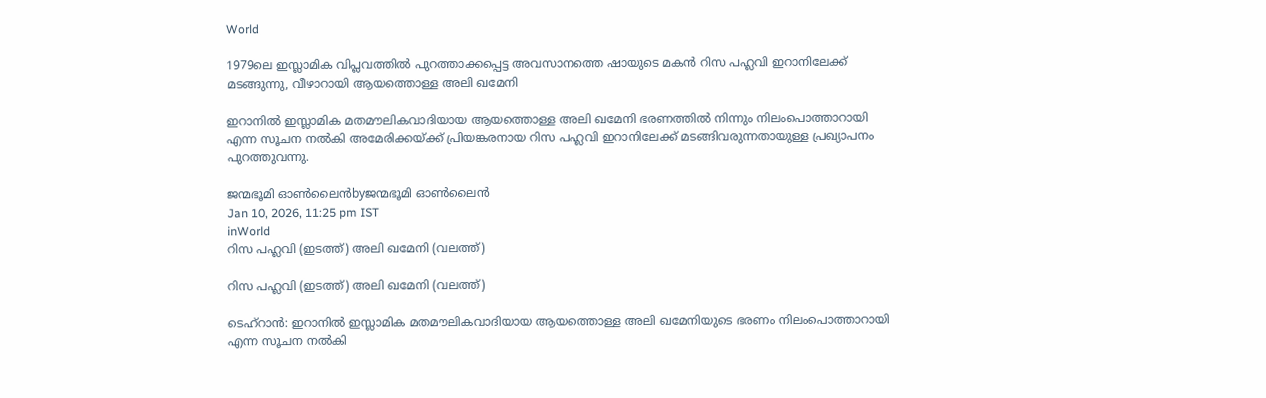World

1979ലെ ഇസ്ലാമിക വിപ്ലവത്തില്‍ പുറത്താക്കപ്പെട്ട അവസാനത്തെ ഷായുടെ മകന്‍ റിസ പഹ്ലവി ഇറാനിലേക്ക് മടങ്ങുന്നു, വീഴാറായി ആയത്തൊള്ള അലി ഖമേനി

ഇറാനില്‍ ഇസ്ലാമിക മതമൗലികവാദിയായ ആയത്തൊള്ള അലി ഖമേനി ഭരണത്തില്‍ നിന്നും നിലംപൊത്താറായി എന്ന സൂചന നല്‍കി അമേരിക്കയ്‌ക്ക് പ്രിയങ്കരനായ റിസ പഹ്ലവി ഇറാനിലേക്ക് മടങ്ങിവരുന്നതായുള്ള പ്രഖ്യാപനം പുറത്തുവന്നു.

ജന്മഭൂമി ഓണ്‍ലൈന്‍byജന്മഭൂമി ഓണ്‍ലൈന്‍
Jan 10, 2026, 11:25 pm IST
inWorld
റിസ പഹ്ലവി (ഇടത്ത്) അലി ഖമേനി (വലത്ത്)

റിസ പഹ്ലവി (ഇടത്ത്) അലി ഖമേനി (വലത്ത്)

ടെഹ്റാന്‍: ഇറാനില്‍ ഇസ്ലാമിക മതമൗലികവാദിയായ ആയത്തൊള്ള അലി ഖമേനിയുടെ ഭരണം നിലംപൊത്താറായി എന്ന സൂചന നല്‍കി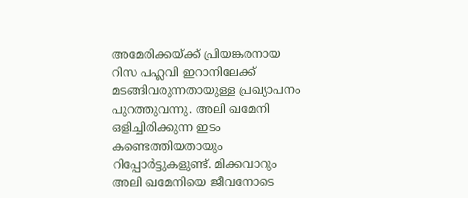അമേരിക്കയ്‌ക്ക് പ്രിയങ്കരനായ റിസ പഹ്ലവി ഇറാനിലേക്ക് മടങ്ങിവരുന്നതായുള്ള പ്രഖ്യാപനം പുറത്തുവന്നു. അലി ഖമേനി ഒളിച്ചിരിക്കുന്ന ഇടം കണ്ടെത്തിയതായും റിപ്പോര്‍ട്ടുകളുണ്ട്. മിക്കവാറും അലി ഖമേനിയെ ജീവനോടെ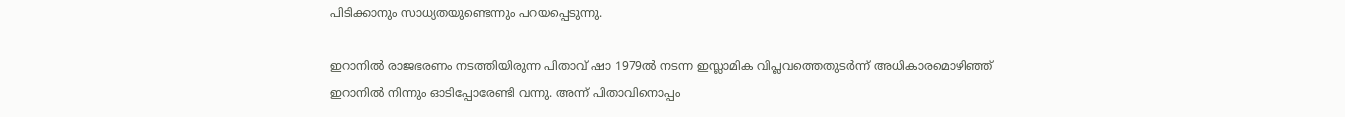പിടിക്കാനും സാധ്യതയുണ്ടെന്നും പറയപ്പെടുന്നു.

ഇറാനില്‍ രാജഭരണം നടത്തിയിരുന്ന പിതാവ് ഷാ 1979ല്‍ നടന്ന ഇസ്ലാമിക വിപ്ലവത്തെതുടര്‍ന്ന് അധികാരമൊഴിഞ്ഞ് ഇറാനില്‍ നിന്നും ഓടിപ്പോരേണ്ടി വന്നു. അന്ന് പിതാവിനൊപ്പം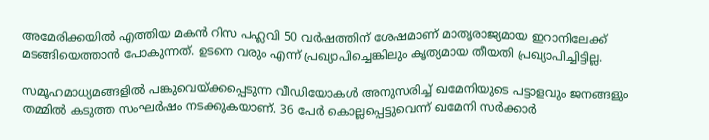അമേരിക്കയില്‍ എത്തിയ മകന്‍ റിസ പഹ്ലവി 50 വര്‍ഷത്തിന് ശേഷമാണ് മാതൃരാജ്യമായ ഇറാനിലേക്ക് മടങ്ങിയെത്താന്‍ പോകുന്നത്. ഉടനെ വരും എന്ന് പ്രഖ്യാപിച്ചെങ്കിലും കൃത്യമായ തീയതി പ്രഖ്യാപിച്ചിട്ടില്ല.

സമൂഹമാധ്യമങ്ങളില്‍ പങ്കുവെയ്‌ക്കപ്പെടുന്ന വീഡിയോകള്‍ അനുസരിച്ച് ഖമേനിയുടെ പട്ടാളവും ജനങ്ങളും തമ്മില്‍ കടുത്ത സംഘര്‍ഷം നടക്കുകയാണ്. 36 പേര്‍ കൊല്ലപ്പെട്ടുവെന്ന് ഖമേനി സര്‍ക്കാര്‍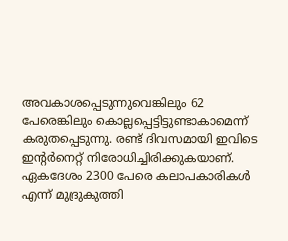അവകാശപ്പെടുന്നുവെങ്കിലും 62 പേരെങ്കിലും കൊല്ലപ്പെട്ടിട്ടുണ്ടാകാമെന്ന് കരുതപ്പെടുന്നു. രണ്ട് ദിവസമായി ഇവിടെ ഇന്‍റര്‍നെറ്റ് നിരോധിച്ചിരിക്കുകയാണ്. ഏകദേശം 2300 പേരെ കലാപകാരികള്‍ എന്ന് മുദ്രുകുത്തി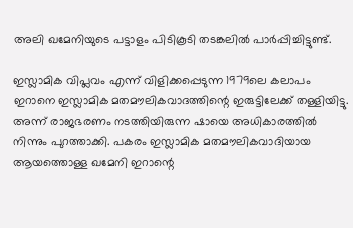അലി ഖമേനിയുടെ പട്ടാളം പിടികൂടി തടങ്കലില്‍ പാര്‍പ്പിച്ചിട്ടുണ്ട്.

ഇസ്ലാമിക വിപ്ലവം എന്ന് വിളിക്കപ്പെടുന്ന 1979ലെ കലാപം ഇറാനെ ഇസ്ലാമിക മതമൗലികവാദത്തിന്റെ ഇരുട്ടിലേക്ക് തള്ളിയിട്ടു. അന്ന് രാജഭരണം നടത്തിയിരുന്ന ഷായെ അധികാരത്തില്‍ നിന്നും പുറത്താക്കി. പകരം ഇസ്ലാമിക മതമൗലികവാദിയായ ആയത്തൊള്ള ഖമേനി ഇറാന്റെ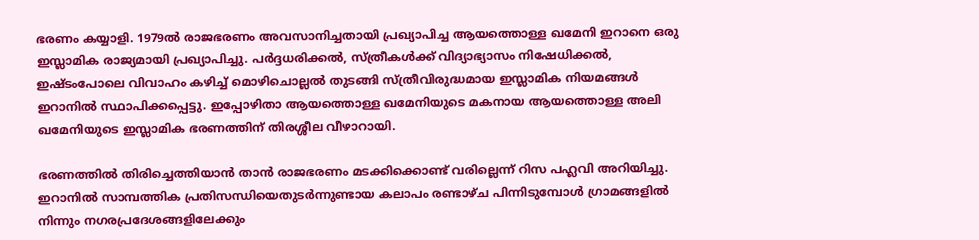ഭരണം കയ്യാളി. 1979ല്‍ രാജഭരണം അവസാനിച്ചതായി പ്രഖ്യാപിച്ച ആയത്തൊള്ള ഖമേനി ഇറാനെ ഒരു ഇസ്ലാമിക രാജ്യമായി പ്രഖ്യാപിച്ചു. പര്‍ദ്ദധരിക്കല്‍, സ്ത്രീകള്‍ക്ക് വിദ്യാഭ്യാസം നിഷേധിക്കല്‍, ഇഷ്ടംപോലെ വിവാഹം കഴിച്ച് മൊഴിചൊല്ലല്‍ തുടങ്ങി സ്ത്രീവിരുദ്ധമായ ഇസ്ലാമിക നിയമങ്ങള്‍ ഇറാനില്‍ സ്ഥാപിക്കപ്പെട്ടു. ഇപ്പോഴിതാ ആയത്തൊള്ള ഖമേനിയുടെ മകനായ ആയത്തൊള്ള അലി ഖമേനിയുടെ ഇസ്ലാമിക ഭരണത്തിന് തിരശ്ശീല വീഴാറായി.

ഭരണത്തില്‍ തിരിച്ചെത്തിയാന്‍ താന്‍ രാജഭരണം മടക്കിക്കൊണ്ട് വരില്ലെന്ന് റിസ പഹ്ലവി അറിയിച്ചു. ഇറാനില്‍ സാമ്പത്തിക പ്രതിസന്ധിയെതുടര്‍ന്നുണ്ടായ കലാപം രണ്ടാഴ്ച പിന്നിടുമ്പോള്‍ ഗ്രാമങ്ങളില്‍ നിന്നും നഗരപ്രദേശങ്ങളിലേക്കും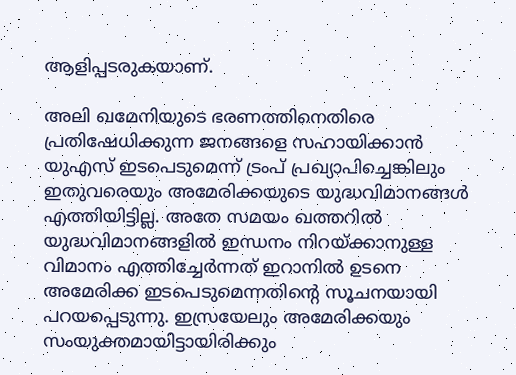ആളിപ്പടരുകയാണ്.

അലി ഖമേനിയുടെ ഭരണത്തിനെതിരെ പ്രതിഷേധിക്കുന്ന ജനങ്ങളെ സഹായിക്കാന്‍ യുഎസ് ഇടപെടുമെന്ന് ട്രംപ് പ്രഖ്യാപിച്ചെങ്കിലും ഇതുവരെയും അമേരിക്കയുടെ യുദ്ധവിമാനങ്ങള്‍ എത്തിയിട്ടില്ല. അതേ സമയം ഖത്തറില്‍ യുദ്ധവിമാനങ്ങളില്‍ ഇന്ധനം നിറയ്‌ക്കാനുള്ള വിമാനം എത്തിച്ചേര്‍ന്നത് ഇറാന‍ില്‍ ഉടനെ അമേരിക്ക ഇടപെടുമെന്നതിന്റെ സൂചനയായി പറയപ്പെടുന്നു. ഇസ്രയേലും അമേരിക്കയും സംയുക്തമായിട്ടായിരിക്കും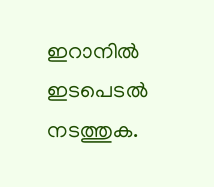ഇറാനില്‍ ഇടപെടല്‍ നടത്തുക.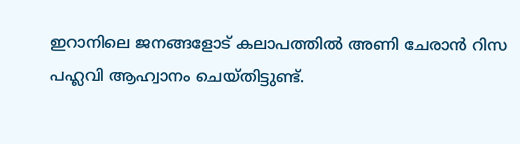ഇറാനിലെ ജനങ്ങളോട് കലാപത്തില്‍ അണി ചേരാന്‍ റിസ പഹ്ലവി ആഹ്വാനം ചെയ്തിട്ടുണ്ട്.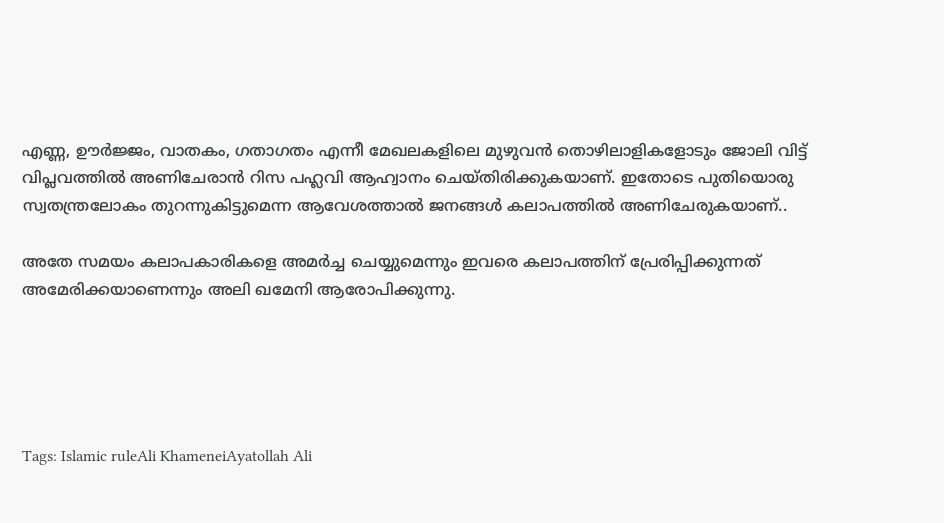എണ്ണ, ഊര്‍ജ്ജം, വാതകം, ഗതാഗതം എന്നീ മേഖലകളിലെ മുഴുവന്‍ തൊഴിലാളികളോടും ജോലി വിട്ട് വിപ്ലവത്തില്‍ അണിചേരാന്‍ റിസ പഹ്ലവി ആഹ്വാനം ചെയ്തിരിക്കുകയാണ്. ഇതോടെ പുതിയൊരു സ്വതന്ത്രലോകം തുറന്നുകിട്ടുമെന്ന ആവേശത്താല്‍ ജനങ്ങള്‍ കലാപത്തില്‍ അണിചേരുകയാണ്..

അതേ സമയം കലാപകാരികളെ അമര്‍ച്ച ചെയ്യുമെന്നും ഇവരെ കലാപത്തിന് പ്രേരിപ്പിക്കുന്നത് അമേരിക്കയാണെന്നും അലി ഖമേനി ആരോപിക്കുന്നു.





Tags: Islamic ruleAli KhameneiAyatollah Ali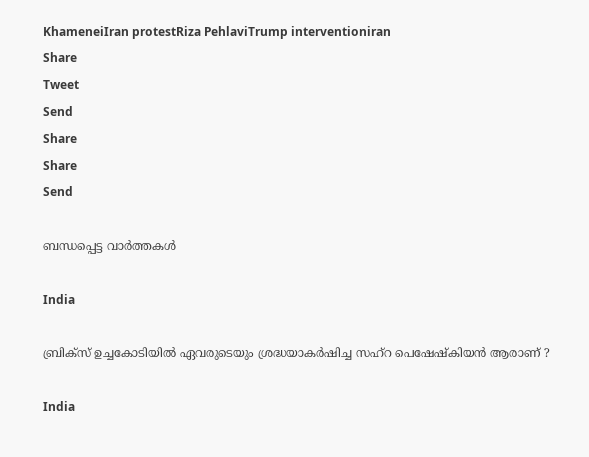KhameneiIran protestRiza PehlaviTrump interventioniran
Share
Tweet
Send
Share
Share
Send

ബന്ധപ്പെട്ട വാര്‍ത്തകള്‍

India

ബ്രിക്‌സ് ഉച്ചകോടിയിൽ ഏവരുടെയും ശ്രദ്ധയാകർഷിച്ച സഹ്‌റ പെഷേഷ്കിയൻ ആരാണ് ?

India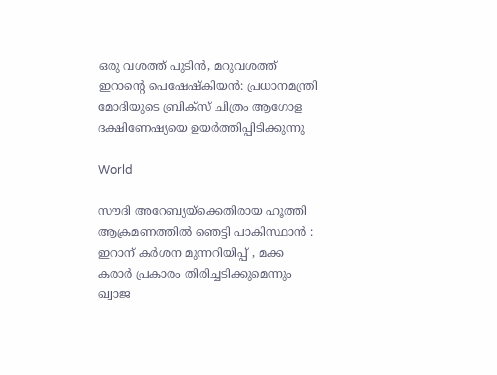ഒരു വശത്ത് പുടിൻ, മറുവശത്ത് ഇറാന്റെ പെഷേഷ്കിയൻ: പ്രധാനമന്ത്രി മോദിയുടെ ബ്രിക്സ് ചിത്രം ആഗോള ദക്ഷിണേഷ്യയെ ഉയർത്തിപ്പിടിക്കുന്നു

World

സൗദി അറേബ്യയ്‌ക്കെതിരായ ഹൂത്തി ആക്രമണത്തിൽ ഞെട്ടി പാകിസ്ഥാൻ : ഇറാന് കർശന മുന്നറിയിപ്പ് , മക്ക കരാർ പ്രകാരം തിരിച്ചടിക്കുമെന്നും ഖ്വാജ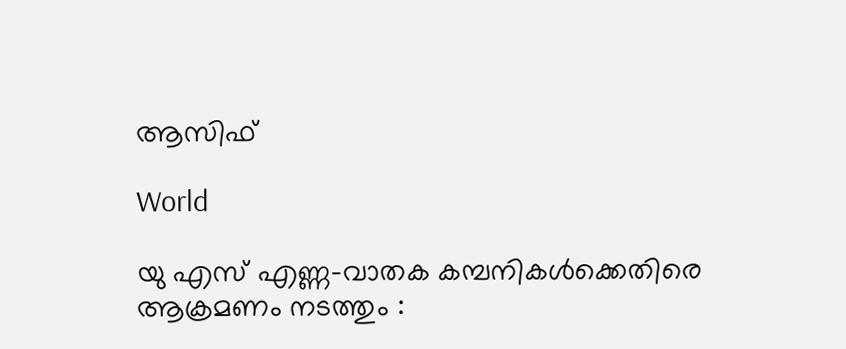ആസിഫ്

World

യു എസ് എണ്ണ-വാതക കമ്പനികള്‍ക്കെതിരെ ആക്രമണം നടത്തും :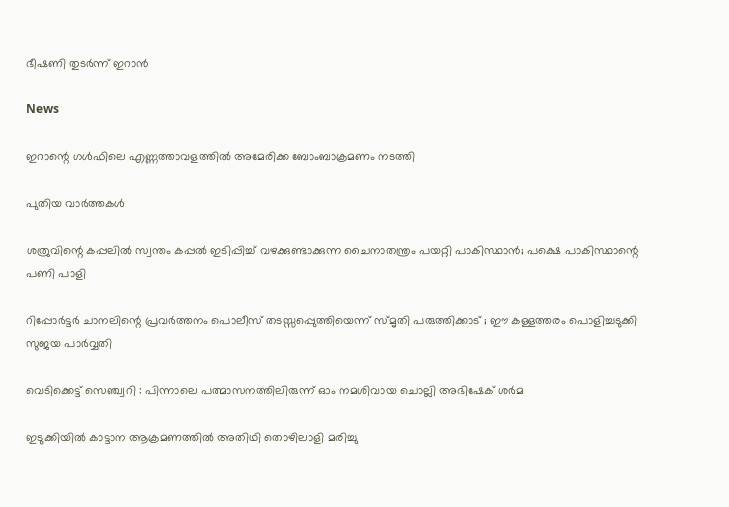ഭീഷണി തുടർന്ന് ഇറാൻ

News

ഇറാന്റെ ഗൾഫിലെ എണ്ണത്താവളത്തിൽ അമേരിക്ക ബോംബാക്രമണം നടത്തി

പുതിയ വാര്‍ത്തകള്‍

ശത്രുവിന്റെ കപ്പലില്‍ സ്വന്തം കപ്പല്‍ ഇടിപ്പിച്ച് വഴക്കുണ്ടാക്കുന്ന ചൈനാതന്ത്രം പയറ്റി പാകിസ്ഥാന്‍; പക്ഷെ പാകിസ്ഥാന്റെ പണി പാളി

റിപ്പോര്‍ട്ടര്‍ ചാനലിന്റെ പ്രവര്‍ത്തനം പൊലീസ് തടസ്സപ്പെുത്തിയെന്ന് സ്മൃതി പരുത്തിക്കാട് ; ഈ കള്ളത്തരം പൊളിച്ചടുക്കി സുജയ പാര്‍വ്വതി

വെടിക്കെട്ട് സെഞ്ച്വറി : പിന്നാലെ പത്മാസനത്തിലിരുന്ന് ഓം നമശിവായ ചൊല്ലി അഭിഷേക് ശര്‍മ

ഇടുക്കിയില്‍ കാട്ടാന ആക്രമണത്തില്‍ അതിഥി തൊഴിലാളി മരിച്ചു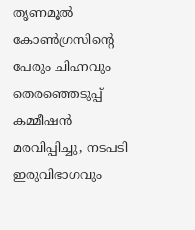തൃണമൂല്‍ കോണ്‍ഗ്രസിന്റെ പേരും ചിഹ്നവും തെരഞ്ഞെടുപ്പ് കമ്മീഷന്‍ മരവിപ്പിച്ചു, നടപടി ഇരുവിഭാഗവും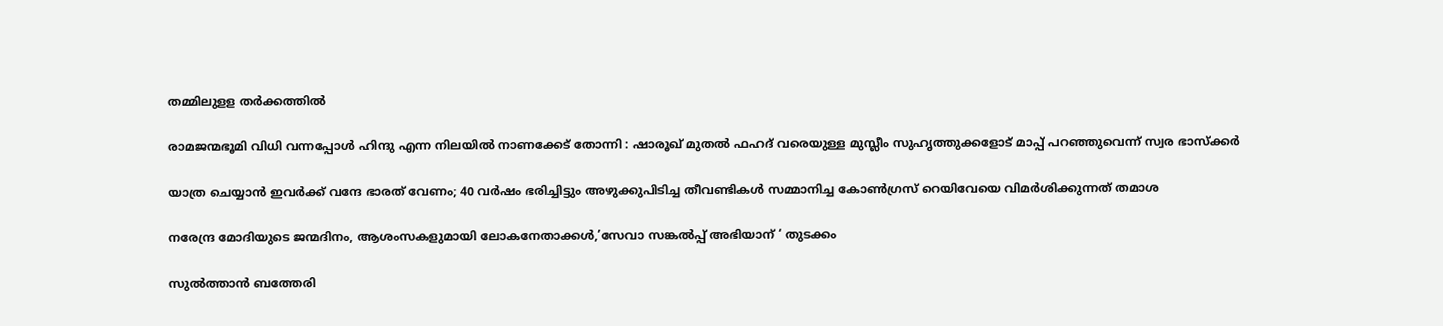തമ്മിലുളള തര്‍ക്കത്തില്‍

രാമജന്മഭൂമി വിധി വന്നപ്പോൾ ഹിന്ദു എന്ന നിലയിൽ നാണക്കേട് തോന്നി : ഷാരൂഖ് മുതൽ ഫഹദ് വരെയുള്ള മുസ്ലീം സുഹൃത്തുക്കളോട് മാപ്പ് പറഞ്ഞുവെന്ന് സ്വര ഭാസ്ക്കർ

യാത്ര ചെയ്യാന്‍ ഇവര്‍ക്ക് വന്ദേ ഭാരത് വേണം; 40 വര്‍ഷം ഭരിച്ചിട്ടും അഴുക്കുപിടിച്ച തീവണ്ടികള്‍ സമ്മാനിച്ച കോണ്‍ഗ്രസ് റെയിവേയെ വിമര്‍ശിക്കുന്നത് തമാശ

നരേന്ദ്ര മോദിയുടെ ജന്മദിനം, ആശംസകളുമായി ലോകനേതാക്കള്‍,’സേവാ സങ്കല്‍പ്പ് അഭിയാന് ‘ തുടക്കം

സുല്‍ത്താന്‍ ബത്തേരി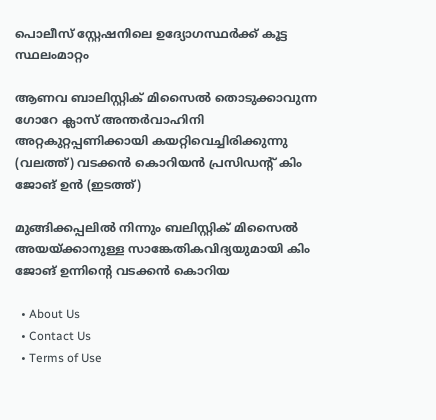പൊലീസ് സ്റ്റേഷനിലെ ഉദ്യോഗസ്ഥര്‍ക്ക് കൂട്ട സ്ഥലംമാറ്റം

ആണവ ബാലിസ്റ്റിക് മിസൈല്‍ തൊടുക്കാവുന്ന ഗോറേ ക്ലാസ് അന്തര്‍വാഹിനി അറ്റകുറ്റപ്പണിക്കായി കയറ്റിവെച്ചിരിക്കുന്നു (വലത്ത്) വടക്കന്‍ കൊറിയന്‍ പ്രസിഡന്‍റ് കിം ജോങ് ഉന്‍ (ഇടത്ത്)

മുങ്ങിക്കപ്പലില്‍ നിന്നും ബലിസ്റ്റിക് മിസൈല്‍ അയയ്‌ക്കാനുള്ള സാങ്കേതികവിദ്യയുമായി കിം ജോങ് ഉന്നിന്റെ വടക്കന്‍ കൊറിയ

  • About Us
  • Contact Us
  • Terms of Use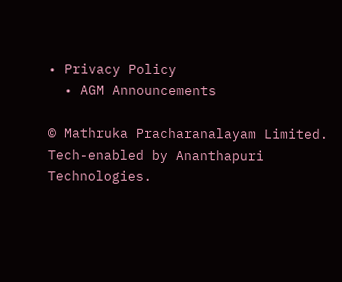• Privacy Policy
  • AGM Announcements

© Mathruka Pracharanalayam Limited.
Tech-enabled by Ananthapuri Technologies.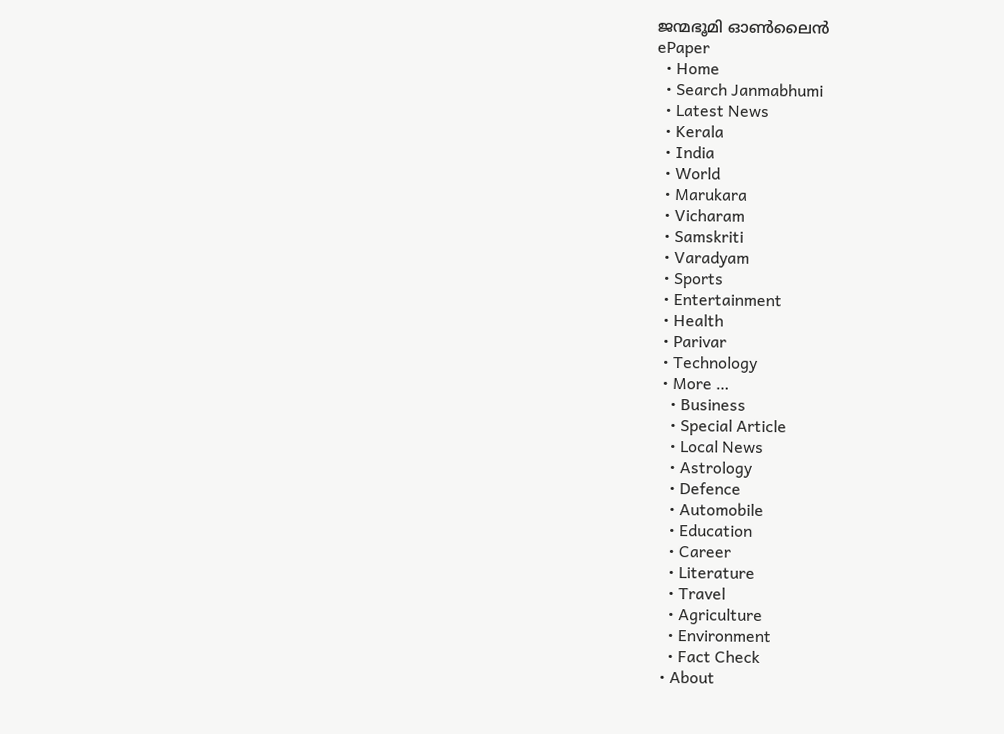ജന്മഭൂമി ഓണ്‍ലൈന്‍
ePaper
  • Home
  • Search Janmabhumi
  • Latest News
  • Kerala
  • India
  • World
  • Marukara
  • Vicharam
  • Samskriti
  • Varadyam
  • Sports
  • Entertainment
  • Health
  • Parivar
  • Technology
  • More …
    • Business
    • Special Article
    • Local News
    • Astrology
    • Defence
    • Automobile
    • Education
    • Career
    • Literature
    • Travel
    • Agriculture
    • Environment
    • Fact Check
  • About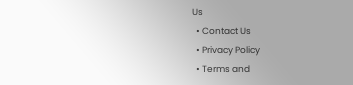Us
  • Contact Us
  • Privacy Policy
  • Terms and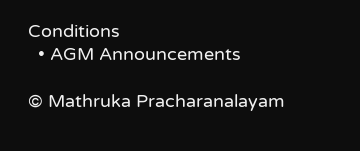Conditions
  • AGM Announcements

© Mathruka Pracharanalayam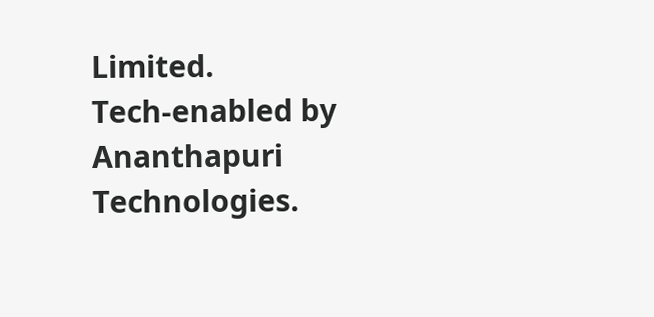Limited.
Tech-enabled by Ananthapuri Technologies.